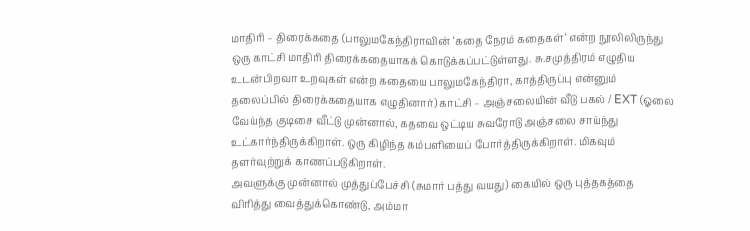மாதிரி – திரைக்கதை (பாலுமகேந்திராவின் ‘கதை நேரம் கதைகள்‘ என்ற நூலிலிருந்து ஒரு காட்சி மாதிரி திரைக்கதையாகக் கொடுக்கப்பட்டுள்ளது. சு.சமுத்திரம் எழுதிய உடன்பிறவா உறவுகள் என்ற கதையை பாலுமகேந்திரா, காத்திருப்பு என்னும் தலைப்பில் திரைக்கதையாக எழுதினார்) காட்சி – அஞ்சலையின் வீடு பகல் / EXT (ஓலை வேய்ந்த குடிசை வீட்டு முன்னால், கதவை ஒட்டிய சுவரோடு அஞ்சலை சாய்ந்து உட்கார்ந்திருக்கிறாள். ஒரு கிழிந்த கம்பளியைப் போர்த்திருக்கிறாள். மிகவும் தளர்வுற்றுக் காணப்படுகிறாள்.
அவளுக்கு முன்னால் முத்துப்பேச்சி (சுமார் பத்து வயது) கையில் ஒரு புத்தகத்தை விரித்து வைத்துக்கொண்டு, அம்மா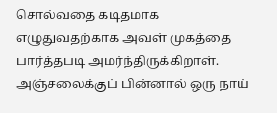சொல்வதை கடிதமாக எழுதுவதற்காக அவள் முகத்தை பார்த்தபடி அமர்ந்திருக்கிறாள். அஞ்சலைக்குப் பின்னால் ஒரு நாய்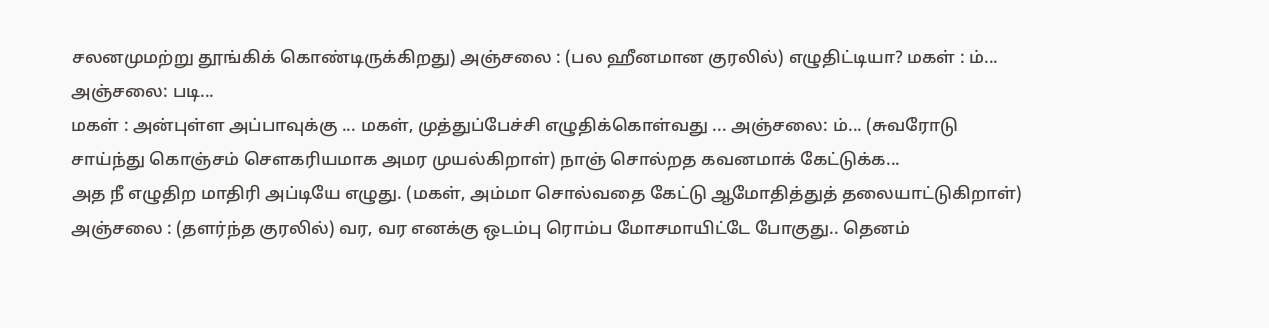சலனமுமற்று தூங்கிக் கொண்டிருக்கிறது) அஞ்சலை : (பல ஹீனமான குரலில்) எழுதிட்டியா? மகள் : ம்... அஞ்சலை: படி...
மகள் : அன்புள்ள அப்பாவுக்கு ... மகள், முத்துப்பேச்சி எழுதிக்கொள்வது ... அஞ்சலை: ம்... (சுவரோடு சாய்ந்து கொஞ்சம் சௌகரியமாக அமர முயல்கிறாள்) நாஞ் சொல்றத கவனமாக் கேட்டுக்க...
அத நீ எழுதிற மாதிரி அப்டியே எழுது. (மகள், அம்மா சொல்வதை கேட்டு ஆமோதித்துத் தலையாட்டுகிறாள்) அஞ்சலை : (தளர்ந்த குரலில்) வர, வர எனக்கு ஒடம்பு ரொம்ப மோசமாயிட்டே போகுது.. தெனம்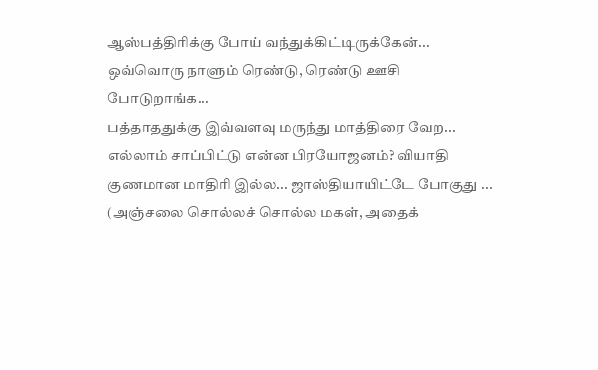ஆஸ்பத்திரிக்கு போய் வந்துக்கிட்டிருக்கேன்... ஒவ்வொரு நாளும் ரெண்டு, ரெண்டு ஊசி போடுறாங்க...
பத்தாததுக்கு இவ்வளவு மருந்து மாத்திரை வேற... எல்லாம் சாப்பிட்டு என்ன பிரயோஜனம்? வியாதி குணமான மாதிரி இல்ல... ஜாஸ்தியாயிட்டே போகுது ...
(அஞ்சலை சொல்லச் சொல்ல மகள், அதைக்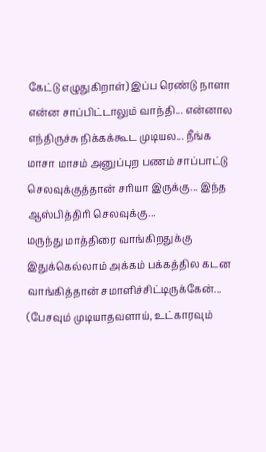கேட்டு எழுதுகிறாள்) இப்ப ரெண்டு நாளா என்ன சாப்பிட்டாலும் வாந்தி... என்னால எந்திருச்சு நிக்கக்கூட முடியல... நீங்க மாசா மாசம் அனுப்புற பணம் சாப்பாட்டு செலவுக்குத்தான் சரியா இருக்கு... இந்த ஆஸ்பித்திரி செலவுக்கு...
மருந்து மாத்திரை வாங்கிறதுக்கு இதுக்கெல்லாம் அக்கம் பக்கத்தில கடன வாங்கித்தான் சமாளிச்சிட்டிருக்கேன்... (பேசவும் முடியாதவளாய், உட்காரவும்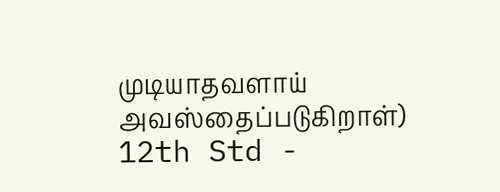முடியாதவளாய் அவஸ்தைப்படுகிறாள்) 12th Std -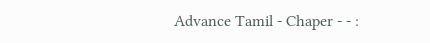Advance Tamil - Chaper - - :